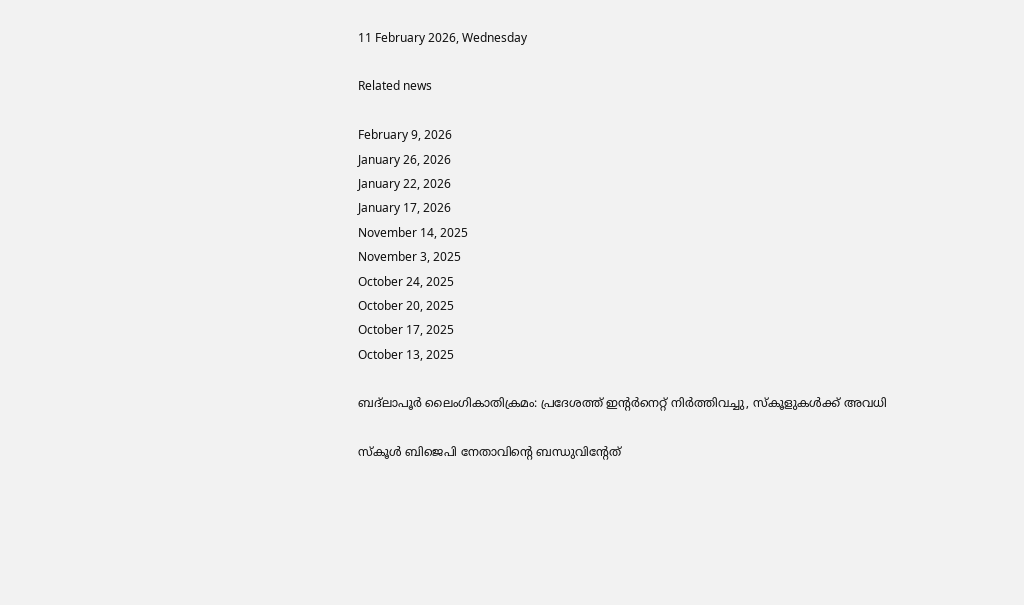11 February 2026, Wednesday

Related news

February 9, 2026
January 26, 2026
January 22, 2026
January 17, 2026
November 14, 2025
November 3, 2025
October 24, 2025
October 20, 2025
October 17, 2025
October 13, 2025

ബദ്‌ലാപൂർ ലൈംഗികാതിക്രമം: പ്രദേശത്ത് ഇന്റര്‍നെറ്റ് നിര്‍ത്തിവച്ചു, സ്‌കൂളുകൾക്ക് അവധി

സ്കൂള്‍ ബിജെപി നേതാവിന്റെ ബന്ധുവിന്റേത്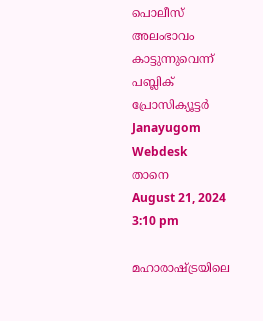പൊലീസ് അലംഭാവം കാട്ടുന്നുവെന്ന് പബ്ലിക് പ്രോസിക്യൂട്ടര്‍
Janayugom Webdesk
താനെ
August 21, 2024 3:10 pm

മഹാരാഷ്ട്രയിലെ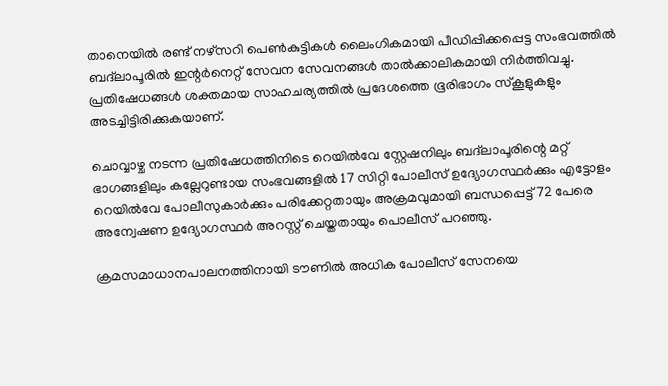താനെയില്‍ രണ്ട് നഴ്സറി പെൺകുട്ടികള്‍ ലൈംഗികമായി പീഡിപ്പിക്കപ്പെട്ട സംഭവത്തില്‍ ബദ്‌ലാപൂരിൽ ഇന്റര്‍നെറ്റ് സേവന സേവനങ്ങൾ താൽക്കാലികമായി നിർത്തിവച്ചു. പ്രതിഷേധങ്ങള്‍ ശക്തമായ സാഹചര്യത്തില്‍ പ്രദേശത്തെ ഭൂരിഭാഗം സ്കൂളുകളും അടച്ചിട്ടിരിക്കുകയാണ്.

ചൊവ്വാഴ്ച നടന്ന പ്രതിഷേധത്തിനിടെ റെയിൽവേ സ്റ്റേഷനിലും ബദ്‌ലാപൂരിന്റെ മറ്റ് ഭാഗങ്ങളിലും കല്ലേറുണ്ടായ സംഭവങ്ങളിൽ 17 സിറ്റി പോലീസ് ഉദ്യോഗസ്ഥർക്കും എട്ടോളം റെയിൽവേ പോലീസുകാർക്കും പരിക്കേറ്റതായും അക്രമവുമായി ബന്ധപ്പെട്ട് 72 പേരെ അന്വേഷണ ഉദ്യോഗസ്ഥർ അറസ്റ്റ് ചെയ്തതായും പൊലീസ് പറഞ്ഞു.

ക്രമസമാധാനപാലനത്തിനായി ടൗണിൽ അധിക പോലീസ് സേനയെ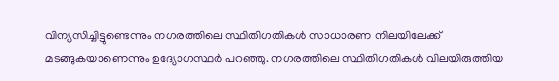വിന്യസിച്ചിട്ടുണ്ടെന്നും നഗരത്തിലെ സ്ഥിതിഗതികൾ സാധാരണ നിലയിലേക്ക് മടങ്ങുകയാണെന്നും ഉദ്യോഗസ്ഥർ പറഞ്ഞു. നഗരത്തിലെ സ്ഥിതിഗതികൾ വിലയിരുത്തിയ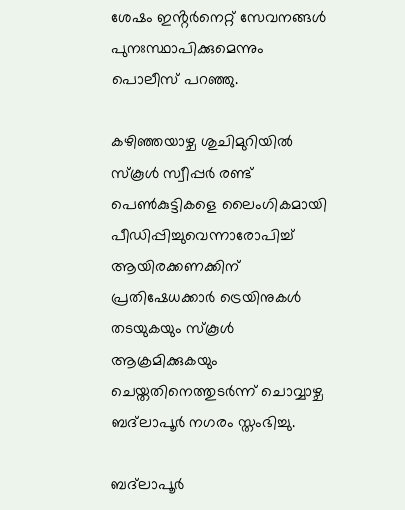ശേഷം ഇൻ്റർനെറ്റ് സേവനങ്ങൾ പുനഃസ്ഥാപിക്കുമെന്നും പൊലീസ് പറഞ്ഞു.

കഴിഞ്ഞയാഴ്ച ശുചിമുറിയിൽ സ്‌കൂൾ സ്വീപ്പർ രണ്ട് പെൺകുട്ടികളെ ലൈംഗികമായി പീഡിപ്പിച്ചുവെന്നാരോപിച്ച് ആയിരക്കണക്കിന് പ്രതിഷേധക്കാർ ട്രെയിനുകള്‍ തടയുകയും സ്കൂൾ ആക്രമിക്കുകയും ചെയ്തതിനെത്തുടർന്ന് ചൊവ്വാഴ്ച ബദ്‌ലാപൂർ നഗരം സ്തംഭിച്ചു.

ബദ്‌ലാപൂർ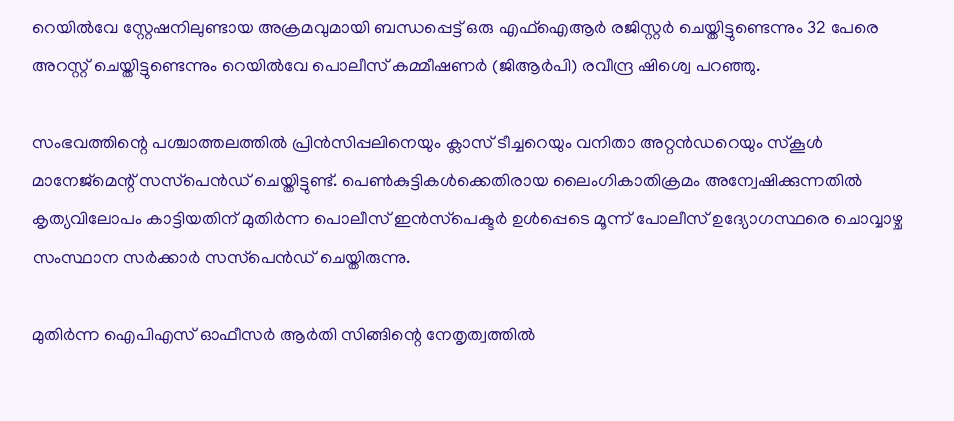റെയിൽവേ സ്റ്റേഷനിലുണ്ടായ അക്രമവുമായി ബന്ധപ്പെട്ട് ഒരു എഫ്ഐആർ രജിസ്റ്റർ ചെയ്തിട്ടുണ്ടെന്നും 32 പേരെ അറസ്റ്റ് ചെയ്തിട്ടുണ്ടെന്നും റെയിൽവേ പൊലീസ് കമ്മീഷണർ (ജിആർപി) രവീന്ദ്ര ഷിശ്വെ പറഞ്ഞു.

സംഭവത്തിന്റെ പശ്ചാത്തലത്തിൽ പ്രിൻസിപ്പലിനെയും ക്ലാസ് ടീച്ചറെയും വനിതാ അറ്റൻഡറെയും സ്‌കൂൾ മാനേജ്‌മെന്റ് സസ്‌പെൻഡ് ചെയ്തിട്ടുണ്ട്. പെൺകുട്ടികൾക്കെതിരായ ലൈംഗികാതിക്രമം അന്വേഷിക്കുന്നതിൽ കൃത്യവിലോപം കാട്ടിയതിന് മുതിർന്ന പൊലീസ് ഇൻസ്‌പെക്ടർ ഉൾപ്പെടെ മൂന്ന് പോലീസ് ഉദ്യോഗസ്ഥരെ ചൊവ്വാഴ്ച സംസ്ഥാന സർക്കാർ സസ്‌പെൻഡ് ചെയ്തിരുന്നു.

മുതിർന്ന ഐപിഎസ് ഓഫീസർ ആർതി സിങ്ങിന്റെ നേതൃത്വത്തിൽ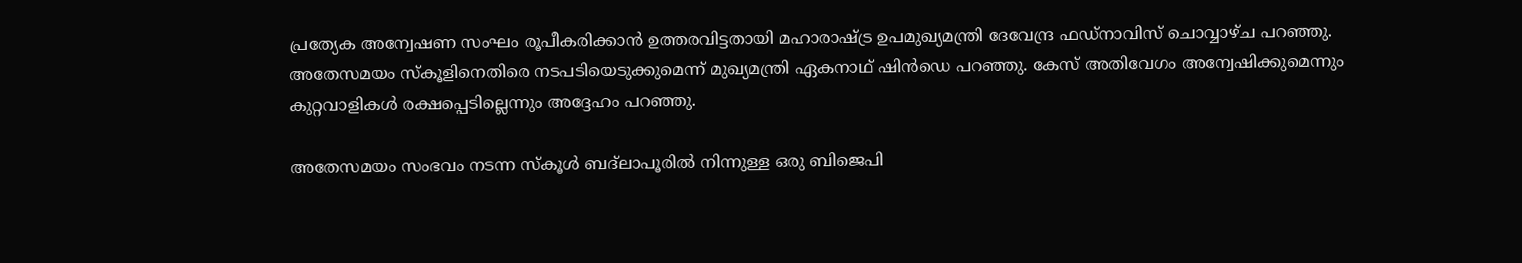പ്രത്യേക അന്വേഷണ സംഘം രൂപീകരിക്കാൻ ഉത്തരവിട്ടതായി മഹാരാഷ്ട്ര ഉപമുഖ്യമന്ത്രി ദേവേന്ദ്ര ഫഡ്‌നാവിസ് ചൊവ്വാഴ്ച പറഞ്ഞു. അതേസമയം സ്കൂളിനെതിരെ നടപടിയെടുക്കുമെന്ന് മുഖ്യമന്ത്രി ഏകനാഥ് ഷിൻഡെ പറഞ്ഞു. കേസ് അതിവേഗം അന്വേഷിക്കുമെന്നും കുറ്റവാളികൾ രക്ഷപ്പെടില്ലെന്നും അദ്ദേഹം പറഞ്ഞു.

അതേസമയം സംഭവം നടന്ന സ്‌കൂൾ ബദ്‌ലാപൂരിൽ നിന്നുള്ള ഒരു ബിജെപി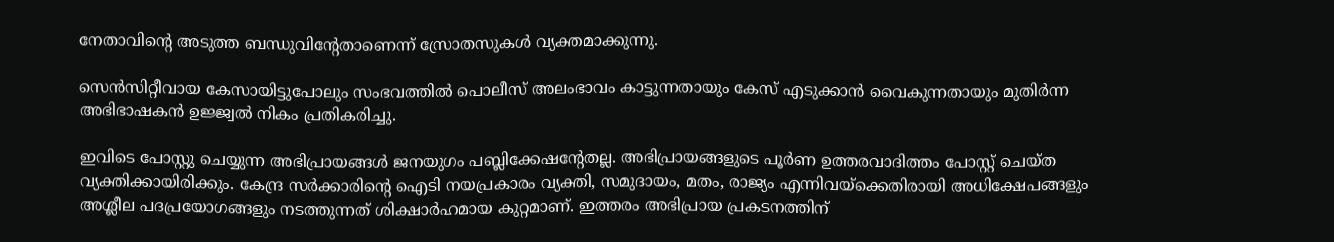നേതാവിന്റെ അടുത്ത ബന്ധുവിന്റേതാണെന്ന് സ്രോതസുകള്‍ വ്യക്തമാക്കുന്നു.

സെന്‍സിറ്റീവായ കേസായിട്ടുപോലും സംഭവത്തില്‍ പൊലീസ് അലംഭാവം കാട്ടുന്നതായും കേസ് എടുക്കാൻ വൈകുന്നതായും മുതിര്‍ന്ന അഭിഭാഷകൻ ഉജ്ജ്വല്‍ നികം പ്രതികരിച്ചു.

ഇവിടെ പോസ്റ്റു ചെയ്യുന്ന അഭിപ്രായങ്ങള്‍ ജനയുഗം പബ്ലിക്കേഷന്റേതല്ല. അഭിപ്രായങ്ങളുടെ പൂര്‍ണ ഉത്തരവാദിത്തം പോസ്റ്റ് ചെയ്ത വ്യക്തിക്കായിരിക്കും. കേന്ദ്ര സര്‍ക്കാരിന്റെ ഐടി നയപ്രകാരം വ്യക്തി, സമുദായം, മതം, രാജ്യം എന്നിവയ്‌ക്കെതിരായി അധിക്ഷേപങ്ങളും അശ്ലീല പദപ്രയോഗങ്ങളും നടത്തുന്നത് ശിക്ഷാര്‍ഹമായ കുറ്റമാണ്. ഇത്തരം അഭിപ്രായ പ്രകടനത്തിന്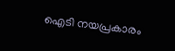ഐടി നയപ്രകാരം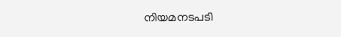നിയമനടപടി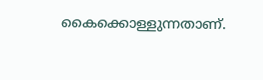കൈക്കൊള്ളുന്നതാണ്.